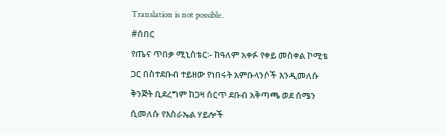Translation is not possible.
#ሰበር
የጤና ጥበቃ ሚኒስቴር፡- ከዓለም አቀፉ የቀይ መስቀል ኮሚቴ ጋር በስተደቡብ ተይዘው የነበሩት አምቡላንሶች እንዲመለሱ ቅንጅት ቢደረግም ከጋዛ ሰርጥ ደቡብ አቅጣጫ ወደ ሰሜን ሲመለሱ የእስራኤል ሃይሎች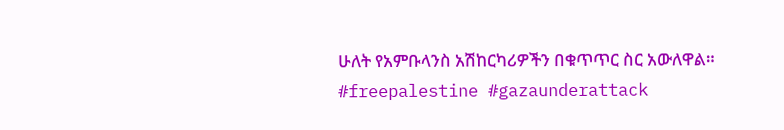ሁለት የአምቡላንስ አሽከርካሪዎችን በቁጥጥር ስር አውለዋል።
#freepalestine #gazaunderattack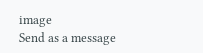image
Send as a message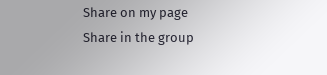Share on my page
Share in the group